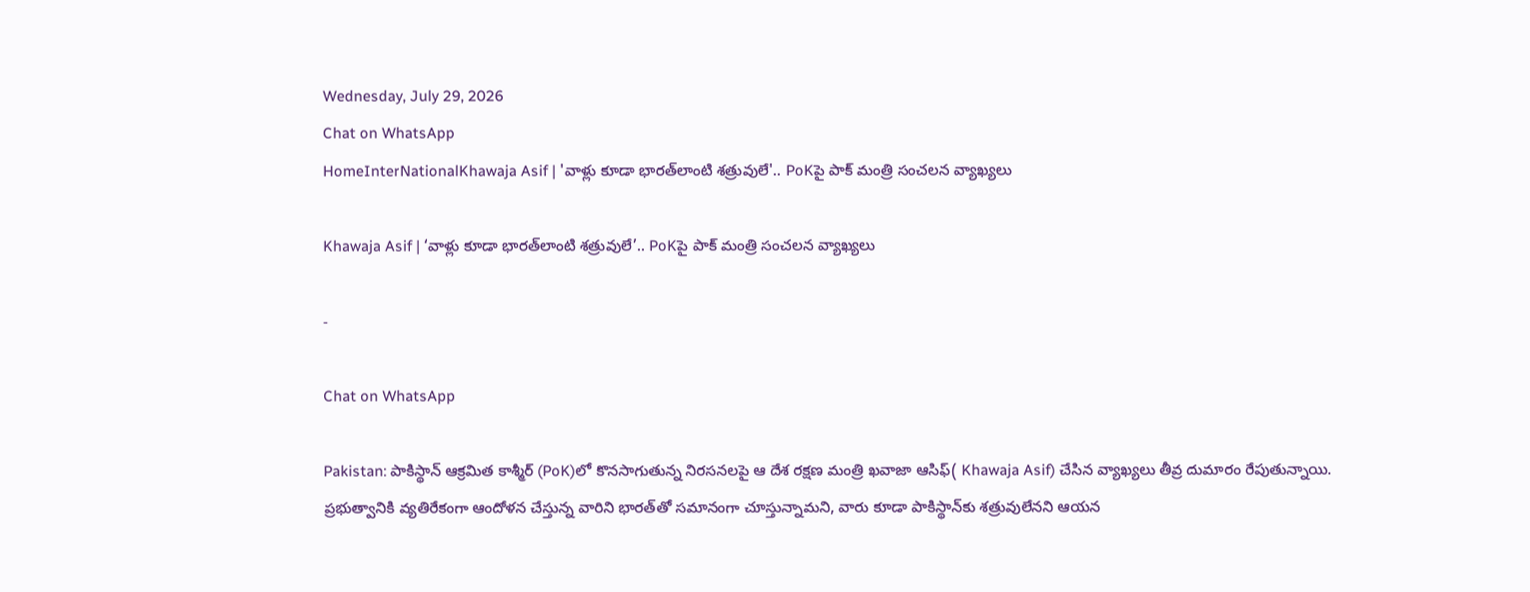Wednesday, July 29, 2026
Chat on WhatsApp
HomeInterNationalKhawaja Asif | 'వాళ్లు కూడా భారత్‌లాంటి శత్రువులే'.. PoKపై పాక్ మంత్రి సంచలన వ్యాఖ్యలు

Khawaja Asif | ‘వాళ్లు కూడా భారత్‌లాంటి శత్రువులే’.. PoKపై పాక్ మంత్రి సంచలన వ్యాఖ్యలు

-

Chat on WhatsApp

Pakistan: పాకిస్థాన్ ఆక్రమిత కాశ్మీర్‌ (PoK)లో కొనసాగుతున్న నిరసనలపై ఆ దేశ రక్షణ మంత్రి ఖవాజా ఆసిఫ్( Khawaja Asif) చేసిన వ్యాఖ్యలు తీవ్ర దుమారం రేపుతున్నాయి. ప్రభుత్వానికి వ్యతిరేకంగా ఆందోళన చేస్తున్న వారిని భారత్‌తో సమానంగా చూస్తున్నామని, వారు కూడా పాకిస్థాన్‌కు శత్రువులేనని ఆయన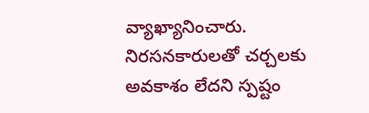వ్యాఖ్యానించారు. నిరసనకారులతో చర్చలకు అవకాశం లేదని స్పష్టం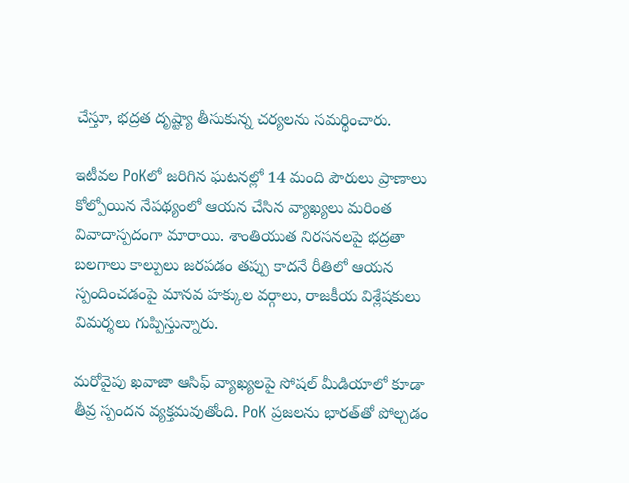చేస్తూ, భద్రత దృష్ట్యా తీసుకున్న చర్యలను సమర్థించారు.

ఇటీవల PoKలో జరిగిన ఘటనల్లో 14 మంది పౌరులు ప్రాణాలు కోల్పోయిన నేపథ్యంలో ఆయన చేసిన వ్యాఖ్యలు మరింత వివాదాస్పదంగా మారాయి. శాంతియుత నిరసనలపై భద్రతా బలగాలు కాల్పులు జరపడం తప్పు కాదనే రీతిలో ఆయన స్పందించడంపై మానవ హక్కుల వర్గాలు, రాజకీయ విశ్లేషకులు విమర్శలు గుప్పిస్తున్నారు.

మరోవైపు ఖవాజా ఆసిఫ్ వ్యాఖ్యలపై సోషల్ మీడియాలో కూడా తీవ్ర స్పందన వ్యక్తమవుతోంది. PoK ప్రజలను భారత్‌తో పోల్చడం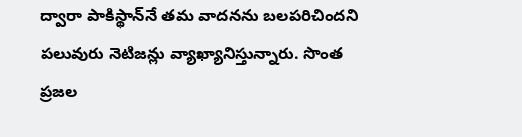ద్వారా పాకిస్థాన్‌నే తమ వాదనను బలపరిచిందని పలువురు నెటిజన్లు వ్యాఖ్యానిస్తున్నారు. సొంత ప్రజల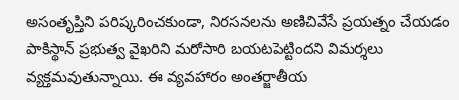అసంతృప్తిని పరిష్కరించకుండా, నిరసనలను అణిచివేసే ప్రయత్నం చేయడం పాకిస్థాన్ ప్రభుత్వ వైఖరిని మరోసారి బయటపెట్టిందని విమర్శలు వ్యక్తమవుతున్నాయి. ఈ వ్యవహారం అంతర్జాతీయ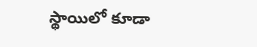స్థాయిలో కూడా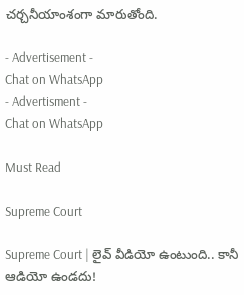చర్చనీయాంశంగా మారుతోంది.

- Advertisement -
Chat on WhatsApp
- Advertisment -
Chat on WhatsApp

Must Read

Supreme Court

Supreme Court | లైవ్ వీడియో ఉంటుంది.. కానీ ఆడియో ఉండదు!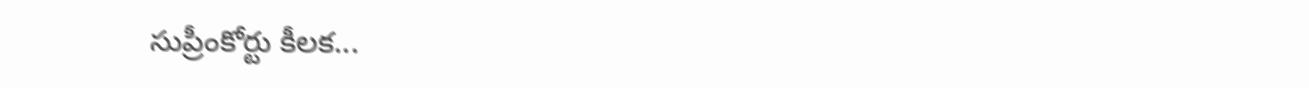సుప్రీంకోర్టు కీలక...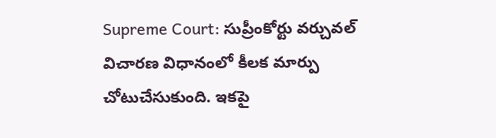Supreme Court: సుప్రీంకోర్టు వర్చువల్‌ విచారణ విధానంలో కీలక మార్పు చోటుచేసుకుంది. ఇకపై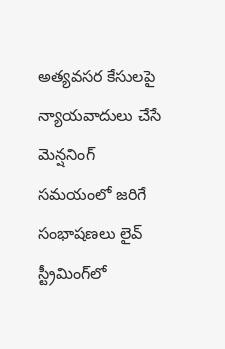అత్యవసర కేసులపై న్యాయవాదులు చేసే మెన్షనింగ్‌ సమయంలో జరిగే సంభాషణలు లైవ్‌ స్ట్రీమింగ్‌లో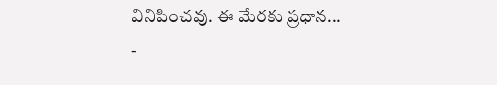వినిపించవు. ఈ మేరకు ప్రధాన...
-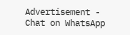Advertisement -
Chat on WhatsApp